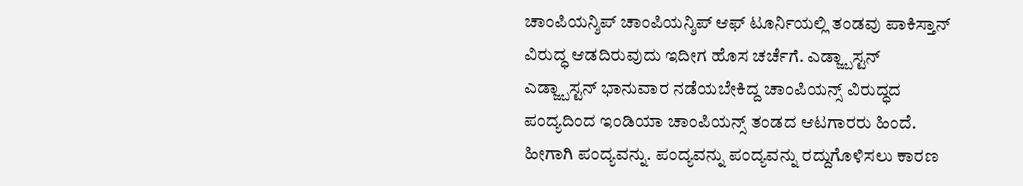ಚಾಂಪಿಯನ್ಶಿಪ್ ಚಾಂಪಿಯನ್ಶಿಪ್ ಆಫ್ ಟೂರ್ನಿಯಲ್ಲಿ ತಂಡವು ಪಾಕಿಸ್ತಾನ್ ವಿರುದ್ಧ ಆಡದಿರುವುದು ಇದೀಗ ಹೊಸ ಚರ್ಚೆಗೆ. ಎಡ್ಜ್ಬಾಸ್ಟನ್ ಎಡ್ಜ್ಬಾಸ್ಟನ್ ಭಾನುವಾರ ನಡೆಯಬೇಕಿದ್ದ ಚಾಂಪಿಯನ್ಸ್ ವಿರುದ್ಧದ ಪಂದ್ಯದಿಂದ ಇಂಡಿಯಾ ಚಾಂಪಿಯನ್ಸ್ ತಂಡದ ಆಟಗಾರರು ಹಿಂದೆ. ಹೀಗಾಗಿ ಪಂದ್ಯವನ್ನು. ಪಂದ್ಯವನ್ನು ಪಂದ್ಯವನ್ನು ರದ್ದುಗೊಳಿಸಲು ಕಾರಣ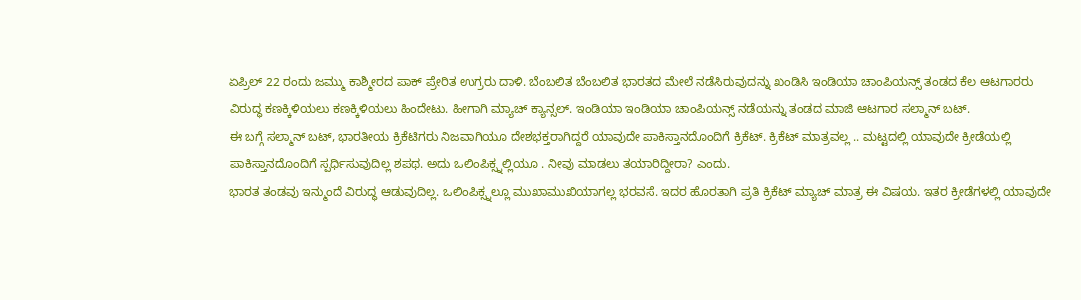ಏಪ್ರಿಲ್ 22 ರಂದು ಜಮ್ಮು ಕಾಶ್ಮೀರದ ಪಾಕ್ ಪ್ರೇರಿತ ಉಗ್ರರು ದಾಳಿ. ಬೆಂಬಲಿತ ಬೆಂಬಲಿತ ಭಾರತದ ಮೇಲೆ ನಡೆಸಿರುವುದನ್ನು ಖಂಡಿಸಿ ಇಂಡಿಯಾ ಚಾಂಪಿಯನ್ಸ್ ತಂಡದ ಕೆಲ ಆಟಗಾರರು ವಿರುದ್ಧ ಕಣಕ್ಕಿಳಿಯಲು ಕಣಕ್ಕಿಳಿಯಲು ಹಿಂದೇಟು. ಹೀಗಾಗಿ ಮ್ಯಾಚ್ ಕ್ಯಾನ್ಸಲ್. ಇಂಡಿಯಾ ಇಂಡಿಯಾ ಚಾಂಪಿಯನ್ಸ್ ನಡೆಯನ್ನು ತಂಡದ ಮಾಜಿ ಆಟಗಾರ ಸಲ್ಮಾನ್ ಬಟ್.
ಈ ಬಗ್ಗೆ ಸಲ್ಮಾನ್ ಬಟ್, ಭಾರತೀಯ ಕ್ರಿಕೆಟಿಗರು ನಿಜವಾಗಿಯೂ ದೇಶಭಕ್ತರಾಗಿದ್ದರೆ ಯಾವುದೇ ಪಾಕಿಸ್ತಾನದೊಂದಿಗೆ ಕ್ರಿಕೆಟ್. ಕ್ರಿಕೆಟ್ ಮಾತ್ರವಲ್ಲ .. ಮಟ್ಟದಲ್ಲಿ ಯಾವುದೇ ಕ್ರೀಡೆಯಲ್ಲಿ ಪಾಕಿಸ್ತಾನದೊಂದಿಗೆ ಸ್ಪರ್ಧಿಸುವುದಿಲ್ಲ ಶಪಥ. ಅದು ಒಲಿಂಪಿಕ್ಸ್ನಲ್ಲಿಯೂ . ನೀವು ಮಾಡಲು ತಯಾರಿದ್ದೀರಾ? ಎಂದು.
ಭಾರತ ತಂಡವು ಇನ್ಮುಂದೆ ವಿರುದ್ಧ ಆಡುವುದಿಲ್ಲ. ಒಲಿಂಪಿಕ್ಸ್ನಲ್ಲೂ ಮುಖಾಮುಖಿಯಾಗಲ್ಲ ಭರವಸೆ. ಇದರ ಹೊರತಾಗಿ ಪ್ರತಿ ಕ್ರಿಕೆಟ್ ಮ್ಯಾಚ್ ಮಾತ್ರ ಈ ವಿಷಯ. ಇತರ ಕ್ರೀಡೆಗಳಲ್ಲಿ ಯಾವುದೇ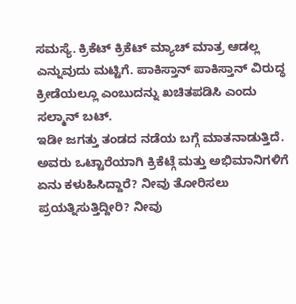ಸಮಸ್ಯೆ. ಕ್ರಿಕೆಟ್ ಕ್ರಿಕೆಟ್ ಮ್ಯಾಚ್ ಮಾತ್ರ ಆಡಲ್ಲ ಎನ್ನುವುದು ಮಟ್ಟಿಗೆ. ಪಾಕಿಸ್ತಾನ್ ಪಾಕಿಸ್ತಾನ್ ವಿರುದ್ಧ ಕ್ರೀಡೆಯಲ್ಲೂ ಎಂಬುದನ್ನು ಖಚಿತಪಡಿಸಿ ಎಂದು ಸಲ್ಮಾನ್ ಬಟ್.
ಇಡೀ ಜಗತ್ತು ತಂಡದ ನಡೆಯ ಬಗ್ಗೆ ಮಾತನಾಡುತ್ತಿದೆ. ಅವರು ಒಟ್ಟಾರೆಯಾಗಿ ಕ್ರಿಕೆಟ್ಗೆ ಮತ್ತು ಅಭಿಮಾನಿಗಳಿಗೆ ಏನು ಕಳುಹಿಸಿದ್ದಾರೆ? ನೀವು ತೋರಿಸಲು ಪ್ರಯತ್ನಿಸುತ್ತಿದ್ದೀರಿ? ನೀವು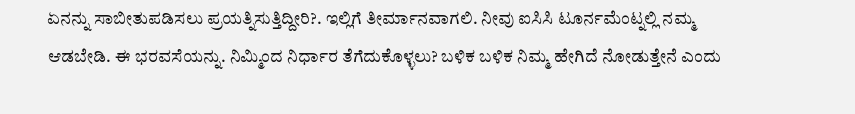ಏನನ್ನು ಸಾಬೀತುಪಡಿಸಲು ಪ್ರಯತ್ನಿಸುತ್ತಿದ್ದೀರಿ?. ಇಲ್ಲಿಗೆ ತೀರ್ಮಾನವಾಗಲಿ. ನೀವು ಐಸಿಸಿ ಟೂರ್ನಮೆಂಟ್ನಲ್ಲಿ ನಮ್ಮ ಆಡಬೇಡಿ. ಈ ಭರವಸೆಯನ್ನು. ನಿಮ್ಮಿಂದ ನಿರ್ಧಾರ ತೆಗೆದುಕೊಳ್ಳಲು? ಬಳಿಕ ಬಳಿಕ ನಿಮ್ಮ ಹೇಗಿದೆ ನೋಡುತ್ತೇನೆ ಎಂದು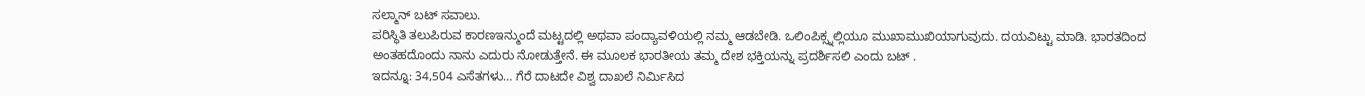ಸಲ್ಮಾನ್ ಬಟ್ ಸವಾಲು.
ಪರಿಸ್ಥಿತಿ ತಲುಪಿರುವ ಕಾರಣಇನ್ಮುಂದೆ ಮಟ್ಟದಲ್ಲಿ ಅಥವಾ ಪಂದ್ಯಾವಳಿಯಲ್ಲಿ ನಮ್ಮ ಆಡಬೇಡಿ. ಒಲಿಂಪಿಕ್ಸ್ನಲ್ಲಿಯೂ ಮುಖಾಮುಖಿಯಾಗುವುದು. ದಯವಿಟ್ಟು ಮಾಡಿ. ಭಾರತದಿಂದ ಅಂತಹದೊಂದು ನಾನು ಎದುರು ನೋಡುತ್ತೇನೆ. ಈ ಮೂಲಕ ಭಾರತೀಯ ತಮ್ಮ ದೇಶ ಭಕ್ತಿಯನ್ನು ಪ್ರದರ್ಶಿಸಲಿ ಎಂದು ಬಟ್ .
ಇದನ್ನೂ: 34,504 ಎಸೆತಗಳು… ಗೆರೆ ದಾಟದೇ ವಿಶ್ವ ದಾಖಲೆ ನಿರ್ಮಿಸಿದ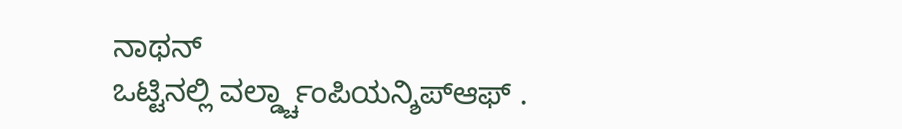ನಾಥನ್
ಒಟ್ಟಿನಲ್ಲಿ ವರ್ಲ್ಡ್ಚಾಂಪಿಯನ್ಶಿಪ್ಆಫ್ .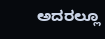ಅದರಲ್ಲೂ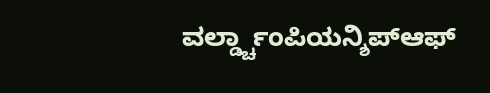ವರ್ಲ್ಡ್ಚಾಂಪಿಯನ್ಶಿಪ್ಆಫ್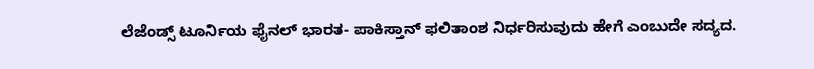ಲೆಜೆಂಡ್ಸ್ ಟೂರ್ನಿಯ ಫೈನಲ್ ಭಾರತ- ಪಾಕಿಸ್ತಾನ್ ಫಲಿತಾಂಶ ನಿರ್ಧರಿಸುವುದು ಹೇಗೆ ಎಂಬುದೇ ಸದ್ಯದ.